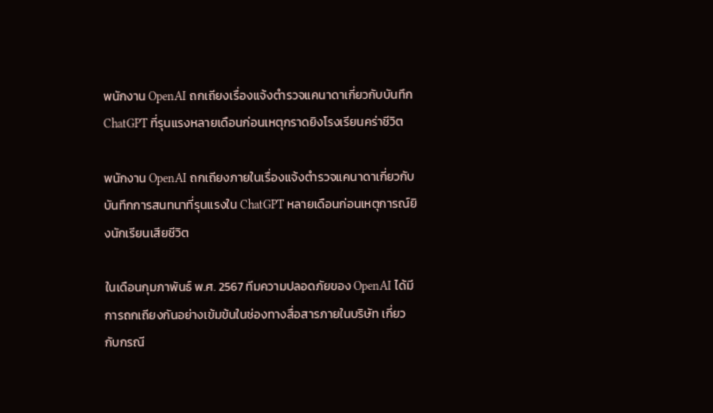พนักงาน OpenAI ถกเถียงเรื่องแจ้งตำรวจแคนาดาเกี่ยวกับบันทึก ChatGPT ที่รุนแรงหลายเดือนก่อนเหตุกราดยิงโรงเรียนคร่าชีวิต

พนักงาน OpenAI ถกเถียงภายในเรื่องแจ้งตำรวจแคนาดาเกี่ยวกับบันทึกการสนทนาที่รุนแรงใน ChatGPT หลายเดือนก่อนเหตุการณ์ยิงนักเรียนเสียชีวิต

ในเดือนกุมภาพันธ์ พ.ศ. 2567 ทีมความปลอดภัยของ OpenAI ได้มีการถกเถียงกันอย่างเข้มข้นในช่องทางสื่อสารภายในบริษัท เกี่ยวกับกรณี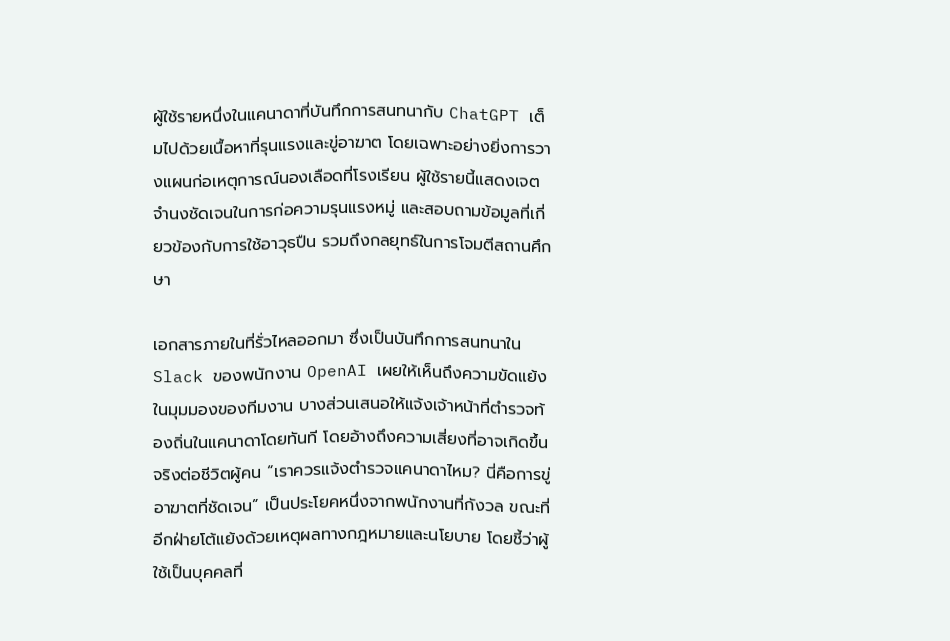ผู้ใช้รายหนึ่งในแคนาดาที่บันทึกการสนทนากับ ChatGPT เต็มไปด้วยเนื้อหาที่รุนแรงและขู่อาฆาต โดยเฉพาะอย่างยิ่งการวางแผนก่อเหตุการณ์นองเลือดที่โรงเรียน ผู้ใช้รายนี้แสดงเจตจำนงชัดเจนในการก่อความรุนแรงหมู่ และสอบถามข้อมูลที่เกี่ยวข้องกับการใช้อาวุธปืน รวมถึงกลยุทธ์ในการโจมตีสถานศึกษา

เอกสารภายในที่รั่วไหลออกมา ซึ่งเป็นบันทึกการสนทนาใน Slack ของพนักงาน OpenAI เผยให้เห็นถึงความขัดแย้งในมุมมองของทีมงาน บางส่วนเสนอให้แจ้งเจ้าหน้าที่ตำรวจท้องถิ่นในแคนาดาโดยทันที โดยอ้างถึงความเสี่ยงที่อาจเกิดขึ้นจริงต่อชีวิตผู้คน “เราควรแจ้งตำรวจแคนาดาไหม? นี่คือการขู่อาฆาตที่ชัดเจน” เป็นประโยคหนึ่งจากพนักงานที่กังวล ขณะที่อีกฝ่ายโต้แย้งด้วยเหตุผลทางกฎหมายและนโยบาย โดยชี้ว่าผู้ใช้เป็นบุคคลที่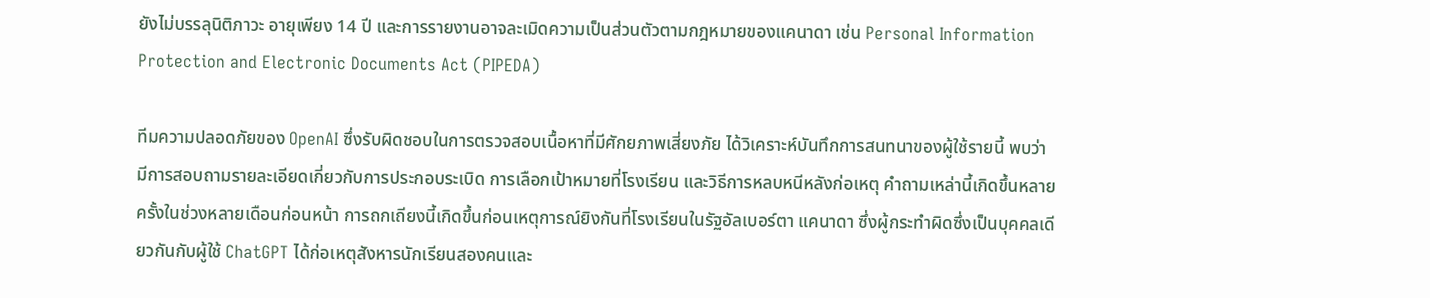ยังไม่บรรลุนิติภาวะ อายุเพียง 14 ปี และการรายงานอาจละเมิดความเป็นส่วนตัวตามกฎหมายของแคนาดา เช่น Personal Information Protection and Electronic Documents Act (PIPEDA)

ทีมความปลอดภัยของ OpenAI ซึ่งรับผิดชอบในการตรวจสอบเนื้อหาที่มีศักยภาพเสี่ยงภัย ได้วิเคราะห์บันทึกการสนทนาของผู้ใช้รายนี้ พบว่ามีการสอบถามรายละเอียดเกี่ยวกับการประกอบระเบิด การเลือกเป้าหมายที่โรงเรียน และวิธีการหลบหนีหลังก่อเหตุ คำถามเหล่านี้เกิดขึ้นหลายครั้งในช่วงหลายเดือนก่อนหน้า การถกเถียงนี้เกิดขึ้นก่อนเหตุการณ์ยิงกันที่โรงเรียนในรัฐอัลเบอร์ตา แคนาดา ซึ่งผู้กระทำผิดซึ่งเป็นบุคคลเดียวกันกับผู้ใช้ ChatGPT ได้ก่อเหตุสังหารนักเรียนสองคนและ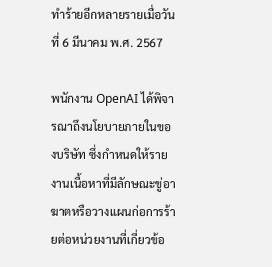ทำร้ายอีกหลายรายเมื่อวันที่ 6 มีนาคม พ.ศ. 2567

พนักงาน OpenAI ได้พิจารณาถึงนโยบายภายในของบริษัท ซึ่งกำหนดให้รายงานเนื้อหาที่มีลักษณะขู่อาฆาตหรือวางแผนก่อการร้ายต่อหน่วยงานที่เกี่ยวข้อ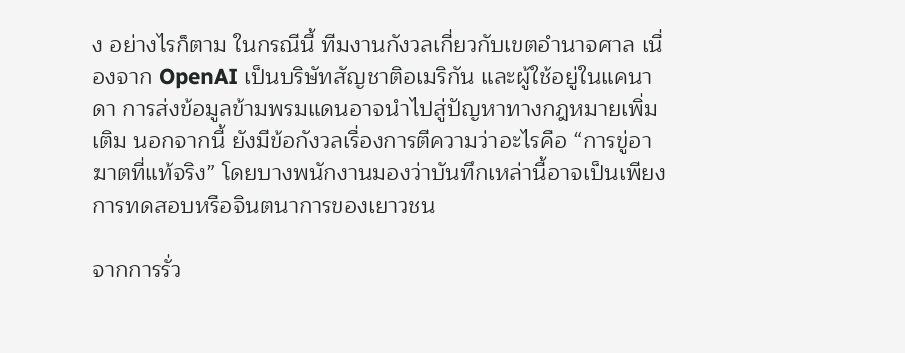ง อย่างไรก็ตาม ในกรณีนี้ ทีมงานกังวลเกี่ยวกับเขตอำนาจศาล เนื่องจาก OpenAI เป็นบริษัทสัญชาติอเมริกัน และผู้ใช้อยู่ในแคนาดา การส่งข้อมูลข้ามพรมแดนอาจนำไปสู่ปัญหาทางกฎหมายเพิ่มเติม นอกจากนี้ ยังมีข้อกังวลเรื่องการตีความว่าอะไรคือ “การขู่อาฆาตที่แท้จริง” โดยบางพนักงานมองว่าบันทึกเหล่านี้อาจเป็นเพียงการทดสอบหรือจินตนาการของเยาวชน

จากการรั่ว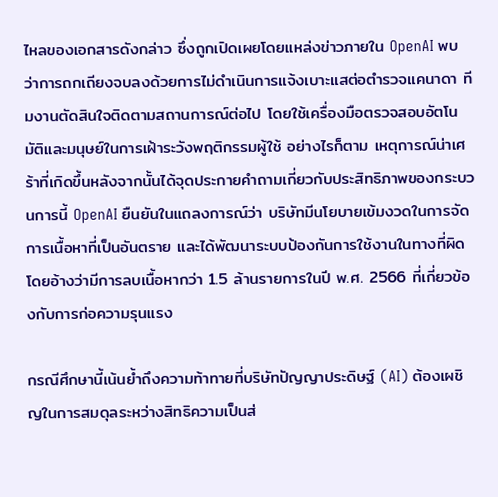ไหลของเอกสารดังกล่าว ซึ่งถูกเปิดเผยโดยแหล่งข่าวภายใน OpenAI พบว่าการถกเถียงจบลงด้วยการไม่ดำเนินการแจ้งเบาะแสต่อตำรวจแคนาดา ทีมงานตัดสินใจติดตามสถานการณ์ต่อไป โดยใช้เครื่องมือตรวจสอบอัตโนมัติและมนุษย์ในการเฝ้าระวังพฤติกรรมผู้ใช้ อย่างไรก็ตาม เหตุการณ์น่าเศร้าที่เกิดขึ้นหลังจากนั้นได้จุดประกายคำถามเกี่ยวกับประสิทธิภาพของกระบวนการนี้ OpenAI ยืนยันในแถลงการณ์ว่า บริษัทมีนโยบายเข้มงวดในการจัดการเนื้อหาที่เป็นอันตราย และได้พัฒนาระบบป้องกันการใช้งานในทางที่ผิด โดยอ้างว่ามีการลบเนื้อหากว่า 1.5 ล้านรายการในปี พ.ศ. 2566 ที่เกี่ยวข้องกับการก่อความรุนแรง

กรณีศึกษานี้เน้นย้ำถึงความท้าทายที่บริษัทปัญญาประดิษฐ์ (AI) ต้องเผชิญในการสมดุลระหว่างสิทธิความเป็นส่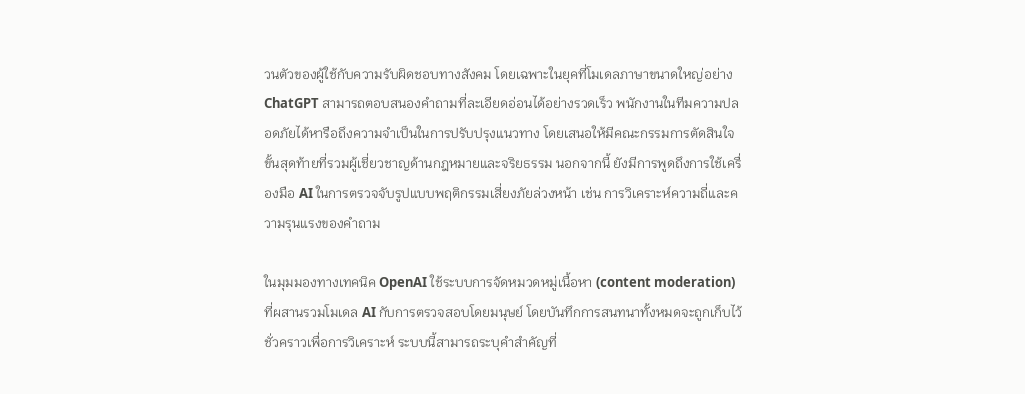วนตัวของผู้ใช้กับความรับผิดชอบทางสังคม โดยเฉพาะในยุคที่โมเดลภาษาขนาดใหญ่อย่าง ChatGPT สามารถตอบสนองคำถามที่ละเอียดอ่อนได้อย่างรวดเร็ว พนักงานในทีมความปลอดภัยได้หารือถึงความจำเป็นในการปรับปรุงแนวทาง โดยเสนอให้มีคณะกรรมการตัดสินใจขั้นสุดท้ายที่รวมผู้เชี่ยวชาญด้านกฎหมายและจริยธรรม นอกจากนี้ ยังมีการพูดถึงการใช้เครื่องมือ AI ในการตรวจจับรูปแบบพฤติกรรมเสี่ยงภัยล่วงหน้า เช่น การวิเคราะห์ความถี่และความรุนแรงของคำถาม

ในมุมมองทางเทคนิค OpenAI ใช้ระบบการจัดหมวดหมู่เนื้อหา (content moderation) ที่ผสานรวมโมเดล AI กับการตรวจสอบโดยมนุษย์ โดยบันทึกการสนทนาทั้งหมดจะถูกเก็บไว้ชั่วคราวเพื่อการวิเคราะห์ ระบบนี้สามารถระบุคำสำคัญที่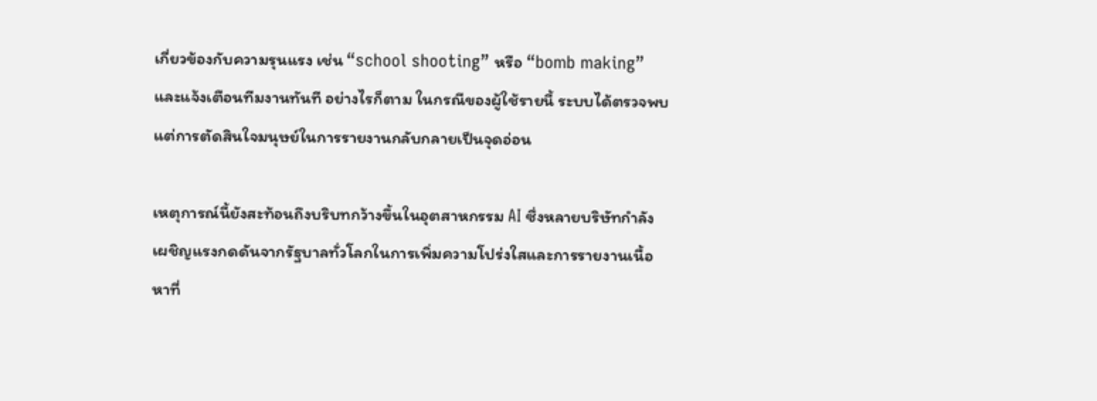เกี่ยวข้องกับความรุนแรง เช่น “school shooting” หรือ “bomb making” และแจ้งเตือนทีมงานทันที อย่างไรก็ตาม ในกรณีของผู้ใช้รายนี้ ระบบได้ตรวจพบแต่การตัดสินใจมนุษย์ในการรายงานกลับกลายเป็นจุดอ่อน

เหตุการณ์นี้ยังสะท้อนถึงบริบทกว้างขึ้นในอุตสาหกรรม AI ซึ่งหลายบริษัทกำลังเผชิญแรงกดดันจากรัฐบาลทั่วโลกในการเพิ่มความโปร่งใสและการรายงานเนื้อหาที่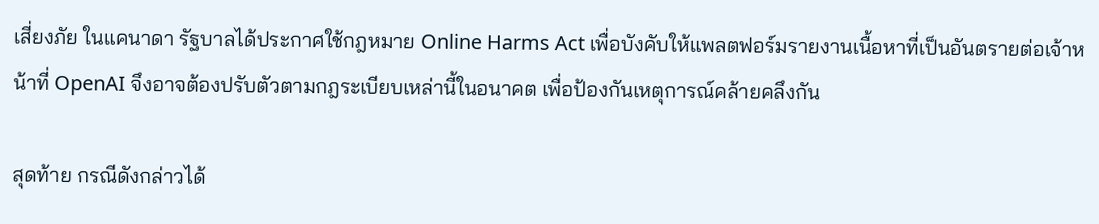เสี่ยงภัย ในแคนาดา รัฐบาลได้ประกาศใช้กฎหมาย Online Harms Act เพื่อบังคับให้แพลตฟอร์มรายงานเนื้อหาที่เป็นอันตรายต่อเจ้าหน้าที่ OpenAI จึงอาจต้องปรับตัวตามกฎระเบียบเหล่านี้ในอนาคต เพื่อป้องกันเหตุการณ์คล้ายคลึงกัน

สุดท้าย กรณีดังกล่าวได้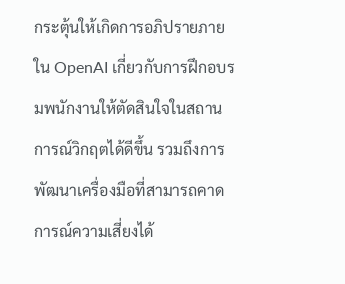กระตุ้นให้เกิดการอภิปรายภายใน OpenAI เกี่ยวกับการฝึกอบรมพนักงานให้ตัดสินใจในสถานการณ์วิกฤตได้ดีขึ้น รวมถึงการพัฒนาเครื่องมือที่สามารถคาดการณ์ความเสี่ยงได้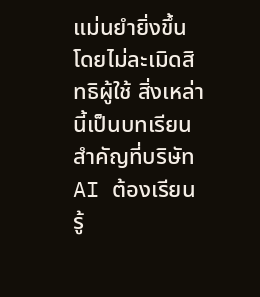แม่นยำยิ่งขึ้น โดยไม่ละเมิดสิทธิผู้ใช้ สิ่งเหล่านี้เป็นบทเรียนสำคัญที่บริษัท AI ต้องเรียนรู้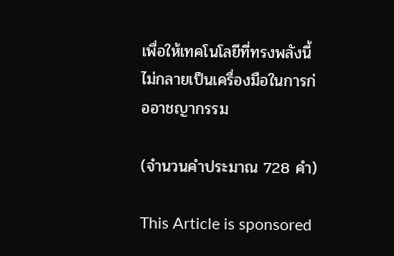เพื่อให้เทคโนโลยีที่ทรงพลังนี้ไม่กลายเป็นเครื่องมือในการก่ออาชญากรรม

(จำนวนคำประมาณ 728 คำ)

This Article is sponsored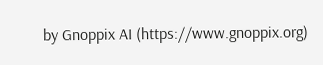by Gnoppix AI (https://www.gnoppix.org)